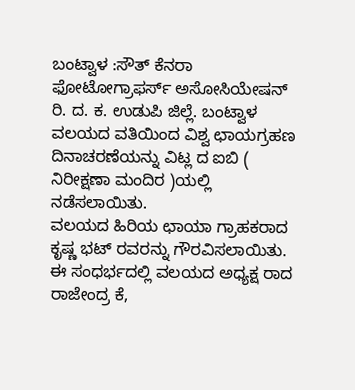ಬಂಟ್ವಾಳ :ಸೌತ್ ಕೆನರಾ ಫೋಟೋಗ್ರಾಫರ್ಸ್ ಅಸೋಸಿಯೇಷನ್ ರಿ. ದ. ಕ. ಉಡುಪಿ ಜಿಲ್ಲೆ. ಬಂಟ್ವಾಳ ವಲಯದ ವತಿಯಿಂದ ವಿಶ್ವ ಛಾಯಗ್ರಹಣ ದಿನಾಚರಣೆಯನ್ನು ವಿಟ್ಲ ದ ಐಬಿ ( ನಿರೀಕ್ಷಣಾ ಮಂದಿರ )ಯಲ್ಲಿ ನಡೆಸಲಾಯಿತು.
ವಲಯದ ಹಿರಿಯ ಛಾಯಾ ಗ್ರಾಹಕರಾದ ಕೃಷ್ಣ ಭಟ್ ರವರನ್ನು ಗೌರವಿಸಲಾಯಿತು. ಈ ಸಂಧರ್ಭದಲ್ಲಿ ವಲಯದ ಅಧ್ಯಕ್ಷ ರಾದ ರಾಜೇಂದ್ರ ಕೆ,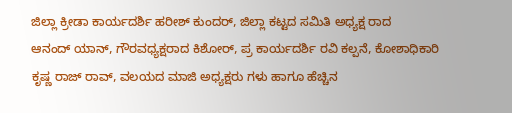ಜಿಲ್ಲಾ ಕ್ರೀಡಾ ಕಾರ್ಯದರ್ಶಿ ಹರೀಶ್ ಕುಂದರ್, ಜಿಲ್ಲಾ ಕಟ್ಟದ ಸಮಿತಿ ಅಧ್ಯಕ್ಷ ರಾದ
ಆನಂದ್ ಯಾನ್, ಗೌರವಧ್ಯಕ್ಷರಾದ ಕಿಶೋರ್, ಪ್ರ ಕಾರ್ಯದರ್ಶಿ ರವಿ ಕಲ್ಪನೆ, ಕೋಶಾಧಿಕಾರಿ ಕೃಷ್ಣ ರಾಜ್ ರಾವ್, ವಲಯದ ಮಾಜಿ ಅಧ್ಯಕ್ಷರು ಗಳು ಹಾಗೂ ಹೆಚ್ಚಿನ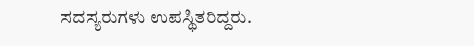ಸದಸ್ಯರುಗಳು ಉಪಸ್ಥಿತರಿದ್ದರು.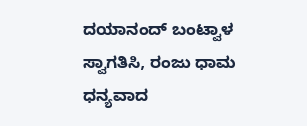ದಯಾನಂದ್ ಬಂಟ್ವಾಳ ಸ್ವಾಗತಿಸಿ, ರಂಜು ಧಾಮ ಧನ್ಯವಾದ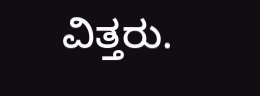ವಿತ್ತರು.